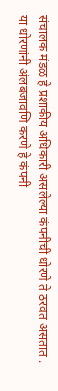संचालक मंडळ हे प्रशाकीय अधिकारी असलेल्या कंपनीची धोरणे ते ठरवत असतात . या धोरणांनी अंलबजावणि करणे हे कंपनी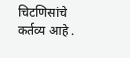चिटणिसांचे कर्तव्य आहे .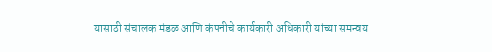यासाठी संचालक मंडळ आणि कंपनीचे कार्यकारी अधिकारी यांच्या समन्वय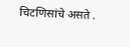चिटणिसांचे असते .